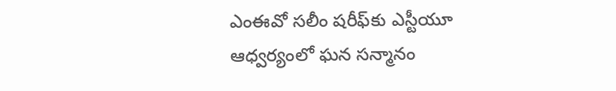ఎంఈవో సలీం షరీఫ్‌కు ఎస్టీయూ ఆధ్వర్యంలో ఘన సన్మానం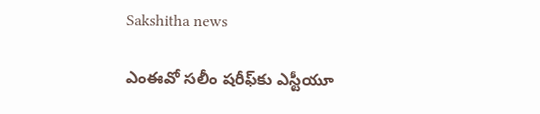Sakshitha news

ఎంఈవో సలీం షరీఫ్‌కు ఎస్టీయూ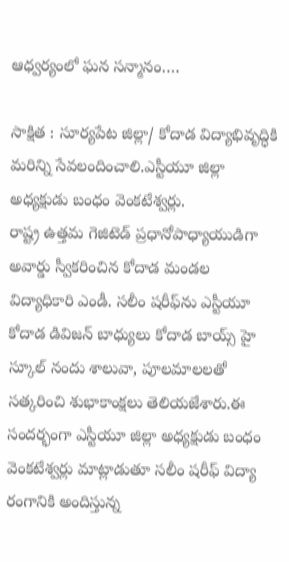ఆధ్వర్యంలో ఘన సన్మానం….

సాక్షిత : సూర్యపేట జిల్లా/ కోదాడ విద్యాభివృద్ధికి మరిన్ని సేవలందించాలి.ఎస్టీయూ జిల్లా అధ్యక్షుడు బంధం వెంకటేశ్వర్లు.
రాష్ట్ర ఉత్తమ గెజిటెడ్ ప్రధానోపాధ్యాయుడిగా అవార్డు స్వీకరించిన కోదాడ మండల విద్యాధికారి ఎండీ. సలీం షరీఫ్‌ను ఎస్టీయూ కోదాడ డివిజన్ బాధ్యులు కోదాడ బాయ్స్ హై స్కూల్ నందు శాలువా, పూలమాలలతో సత్కరించి శుభాకాంక్షలు తెలియజేశారు.ఈ సందర్భంగా ఎస్టీయూ జిల్లా అధ్యక్షుడు బంధం వెంకటేశ్వర్లు మాట్లాడుతూ సలీం షరీఫ్ విద్యా రంగానికి అందిస్తున్న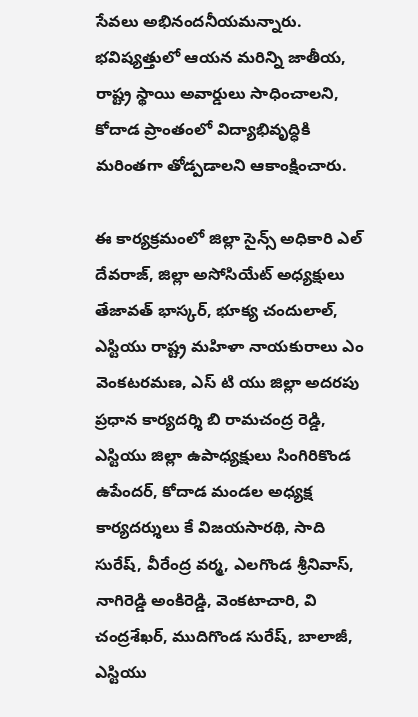సేవలు అభినందనీయమన్నారు. భవిష్యత్తులో ఆయన మరిన్ని జాతీయ, రాష్ట్ర స్థాయి అవార్డులు సాధించాలని, కోదాడ ప్రాంతంలో విద్యాభివృద్ధికి మరింతగా తోడ్పడాలని ఆకాంక్షించారు.

ఈ కార్యక్రమంలో జిల్లా సైన్స్ అధికారి ఎల్ దేవరాజ్, జిల్లా అసోసియేట్ అధ్యక్షులు తేజావత్ భాస్కర్, భూక్య చందులాల్, ఎస్టియు రాష్ట్ర మహిళా నాయకురాలు ఎం వెంకటరమణ, ఎస్ టి యు జిల్లా అదరపు ప్రధాన కార్యదర్శి బి రామచంద్ర రెడ్డి, ఎస్టియు జిల్లా ఉపాధ్యక్షులు సింగిరికొండ ఉపేందర్, కోదాడ మండల అధ్యక్ష కార్యదర్శులు కే విజయసారథి, సాది సురేష్, వీరేంద్ర వర్మ, ఎలగొండ శ్రీనివాస్, నాగిరెడ్డి అంకిరెడ్డి, వెంకటాచారి, వి చంద్రశేఖర్, ముదిగొండ సురేష్, బాలాజీ, ఎస్టియు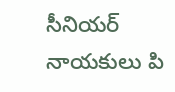సీనియర్ నాయకులు పి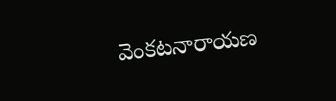వెంకటనారాయణ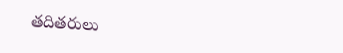తదితరులు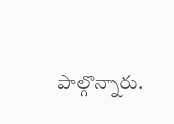పాల్గొన్నారు.